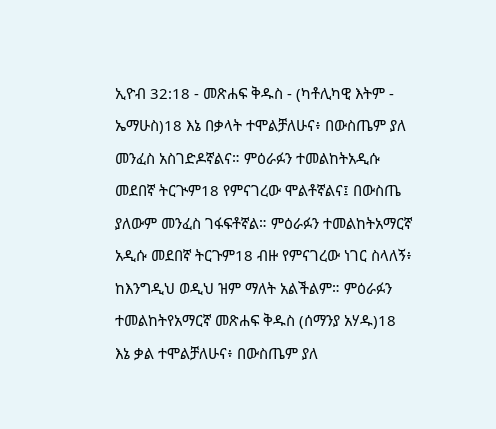ኢዮብ 32:18 - መጽሐፍ ቅዱስ - (ካቶሊካዊ እትም - ኤማሁስ)18 እኔ በቃላት ተሞልቻለሁና፥ በውስጤም ያለ መንፈስ አስገድዶኛልና። ምዕራፉን ተመልከትአዲሱ መደበኛ ትርጒም18 የምናገረው ሞልቶኛልና፤ በውስጤ ያለውም መንፈስ ገፋፍቶኛል። ምዕራፉን ተመልከትአማርኛ አዲሱ መደበኛ ትርጉም18 ብዙ የምናገረው ነገር ስላለኝ፥ ከእንግዲህ ወዲህ ዝም ማለት አልችልም። ምዕራፉን ተመልከትየአማርኛ መጽሐፍ ቅዱስ (ሰማንያ አሃዱ)18 እኔ ቃል ተሞልቻለሁና፥ በውስጤም ያለ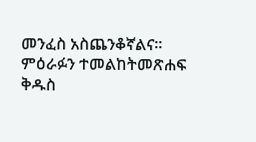መንፈስ አስጨንቆኛልና። ምዕራፉን ተመልከትመጽሐፍ ቅዱስ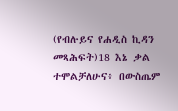(የብሉይና የሐዲስ ኪዳን መጻሕፍት)18 እኔ ቃል ተሞልቻለሁና፥ በውስጤም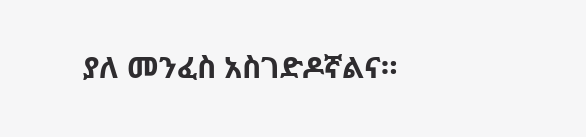ያለ መንፈስ አስገድዶኛልና።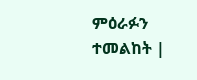ምዕራፉን ተመልከት |